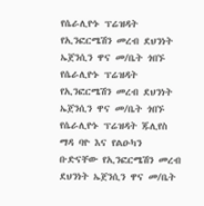የሴራሊዮኑ ፕሬዝዳት የኢንፎርሜሽን መረብ ደህንነት ኤጀንሲን ዋና መ/ቤት ጎበኙ
የሴራሊዮኑ ፕሬዝዳት የኢንፎርሜሽን መረብ ደህንነት ኤጀንሲን ዋና መ/ቤት ጎበኙ
የሴራሊዮኑ ፕሬዝዳት ጁሊየስ ማዳ ባዮ እና የልዑካን ቡድናቸው የኢንፎርሜሽን መረብ ደህንነት ኤጀንሲን ዋና መ/ቤት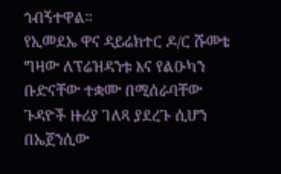ጎብኝተዋል።
የኢመደኤ ዋና ዳይሬክተር ዶ/ር ሹመቴ ግዛው ለፕሬዝዳንቱ እና የልዑካን ቡድናቸው ተቋሙ በሚሰራባቸው ጉዳዮች ዙሪያ ገለጻ ያደረጉ ሲሆን በኤጀንሲው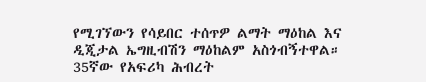የሚገኘውን የሳይበር ተሰጥዎ ልማት ማዕከል እና ዲጂታል ኤግዚብሽን ማዕከልም አስጎብኝተዋል።
35ኛው የአፍሪካ ሕብረት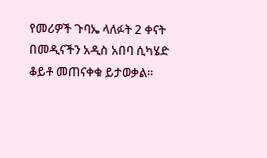የመሪዎች ጉባኤ ላለፉት 2 ቀናት በመዲናችን አዲስ አበባ ሲካሄድ ቆይቶ መጠናቀቁ ይታወቃል።